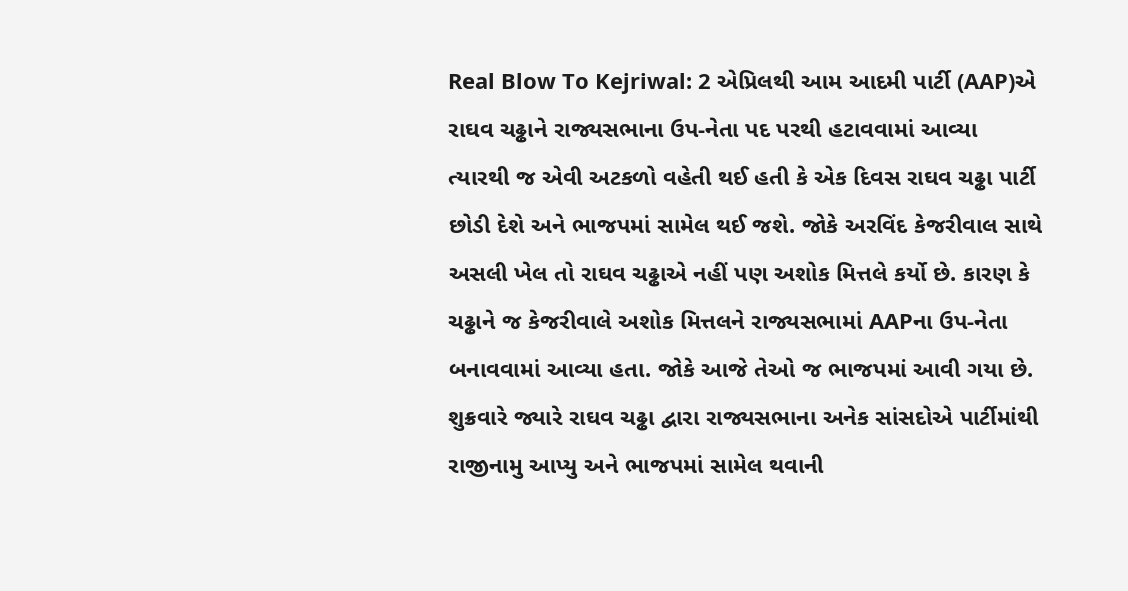Real Blow To Kejriwal: 2 એપ્રિલથી આમ આદમી પાર્ટી (AAP)એ રાઘવ ચઢ્ઢાને રાજ્યસભાના ઉપ-નેતા પદ પરથી હટાવવામાં આવ્યા ત્યારથી જ એવી અટકળો વહેતી થઈ હતી કે એક દિવસ રાઘવ ચઢ્ઢા પાર્ટી છોડી દેશે અને ભાજપમાં સામેલ થઈ જશે. જોકે અરવિંદ કેજરીવાલ સાથે અસલી ખેલ તો રાઘવ ચઢ્ઢાએ નહીં પણ અશોક મિત્તલે કર્યો છે. કારણ કે ચઢ્ઢાને જ કેજરીવાલે અશોક મિત્તલને રાજ્યસભામાં AAPના ઉપ-નેતા બનાવવામાં આવ્યા હતા. જોકે આજે તેઓ જ ભાજપમાં આવી ગયા છે.
શુક્રવારે જ્યારે રાઘવ ચઢ્ઢા દ્વારા રાજ્યસભાના અનેક સાંસદોએ પાર્ટીમાંથી રાજીનામુ આપ્યુ અને ભાજપમાં સામેલ થવાની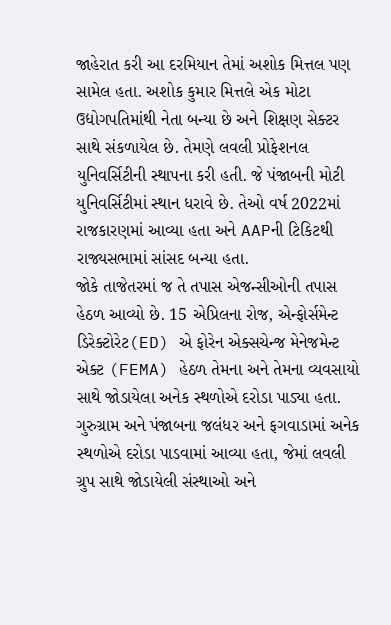જાહેરાત કરી આ દરમિયાન તેમાં અશોક મિત્તલ પણ સામેલ હતા. અશોક કુમાર મિત્તલે એક મોટા ઉદ્યોગપતિમાંથી નેતા બન્યા છે અને શિક્ષણ સેક્ટર સાથે સંકળાયેલ છે. તેમણે લવલી પ્રોફેશનલ યુનિવર્સિટીની સ્થાપના કરી હતી. જે પંજાબની મોટી યુનિવર્સિટીમાં સ્થાન ધરાવે છે. તેઓ વર્ષ 2022માં રાજકારણમાં આવ્યા હતા અને AAPની ટિકિટથી રાજ્યસભામાં સાંસદ બન્યા હતા.
જોકે તાજેતરમાં જ તે તપાસ એજન્સીઓની તપાસ હેઠળ આવ્યો છે. 15 એપ્રિલના રોજ, એન્ફોર્સમેન્ટ ડિરેક્ટોરેટ(ED) એ ફોરેન એક્સચેન્જ મેનેજમેન્ટ એક્ટ (FEMA) હેઠળ તેમના અને તેમના વ્યવસાયો સાથે જોડાયેલા અનેક સ્થળોએ દરોડા પાડ્યા હતા. ગુરુગ્રામ અને પંજાબના જલંધર અને ફગવાડામાં અનેક સ્થળોએ દરોડા પાડવામાં આવ્યા હતા, જેમાં લવલી ગ્રુપ સાથે જોડાયેલી સંસ્થાઓ અને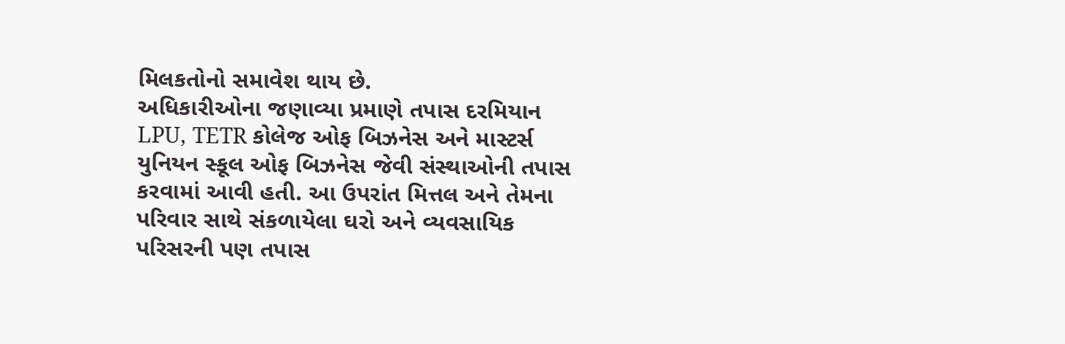મિલકતોનો સમાવેશ થાય છે.
અધિકારીઓના જણાવ્યા પ્રમાણે તપાસ દરમિયાન LPU, TETR કોલેજ ઓફ બિઝનેસ અને માસ્ટર્સ યુનિયન સ્કૂલ ઓફ બિઝનેસ જેવી સંસ્થાઓની તપાસ કરવામાં આવી હતી. આ ઉપરાંત મિત્તલ અને તેમના પરિવાર સાથે સંકળાયેલા ઘરો અને વ્યવસાયિક પરિસરની પણ તપાસ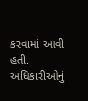કરવામાં આવી હતી.
અધિકારીઓનું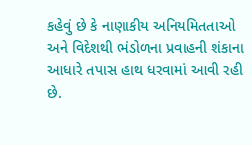કહેવું છે કે નાણાકીય અનિયમિતતાઓ અને વિદેશથી ભંડોળના પ્રવાહની શંકાના આધારે તપાસ હાથ ધરવામાં આવી રહી છે.